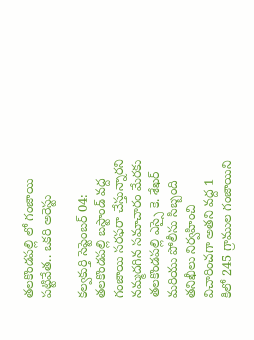తలకొండపల్లి లో గంజాయి పట్టివేత.. ఒకరి అరెస్టు

కల్వకుర్తి సెప్టెంబర్ 04: తలకొండపల్లి బస్టాండ్ వద్ద గంజాయి సరఫరా చేస్తున్నారని నమ్మదగిన సమాచారం మేరకు తలకొండపల్లి ఎస్సై కె. శేఖర్ మరియు పోలీసు సిబ్బంది తనిఖీలు నిర్వహించి విచారించగా అతని వద్ద 1 కిలో 245 గ్రాముల గంజాయిని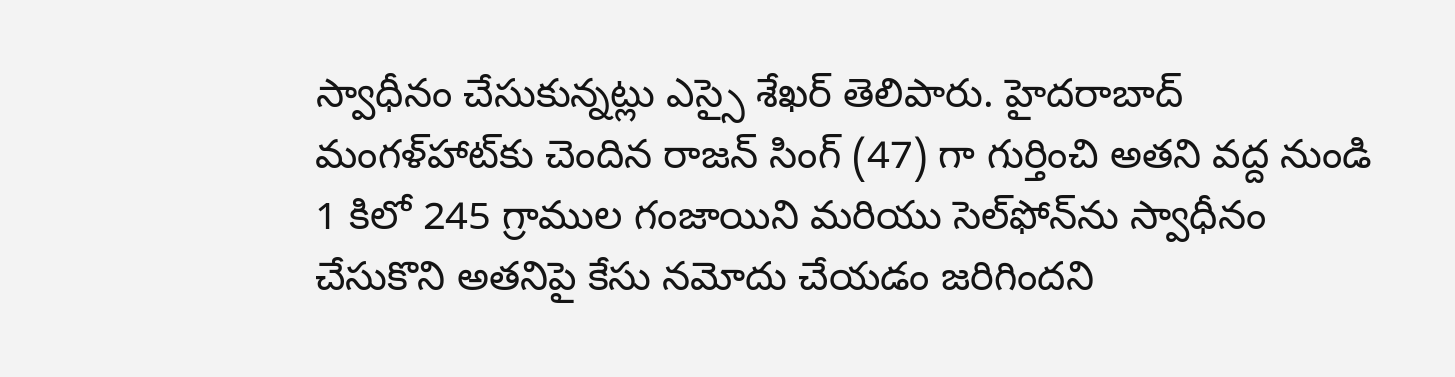స్వాధీనం చేసుకున్నట్లు ఎస్సై శేఖర్ తెలిపారు. హైదరాబాద్ మంగళ్‌హాట్‌కు చెందిన రాజన్ సింగ్ (47) గా గుర్తించి అతని వద్ద నుండి 1 కిలో 245 గ్రాముల గంజాయిని మరియు సెల్‌ఫోన్‌ను స్వాధీనం చేసుకొని అతనిపై కేసు నమోదు చేయడం జరిగిందని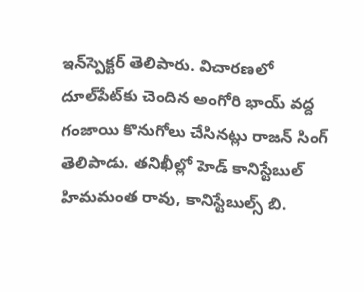ఇన్‌స్పెక్టర్ తెలిపారు. విచారణలో దూల్‌పేట్‌కు చెందిన అంగోరి భాయ్ వద్ద గంజాయి కొనుగోలు చేసినట్లు రాజన్ సింగ్ తెలిపాడు. తనిఖీల్లో హెడ్ కానిస్టేబుల్ హిమమంత రావు, కానిస్టేబుల్స్ బి.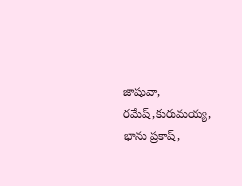జాషువా, రమేష్,కురుమయ్య, భాను ప్రకాష్,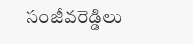సంజీవరెడ్డిలు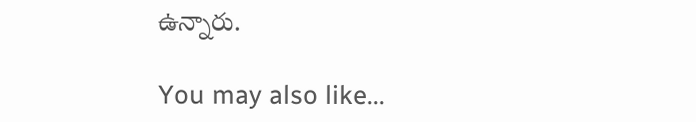ఉన్నారు.

You may also like...